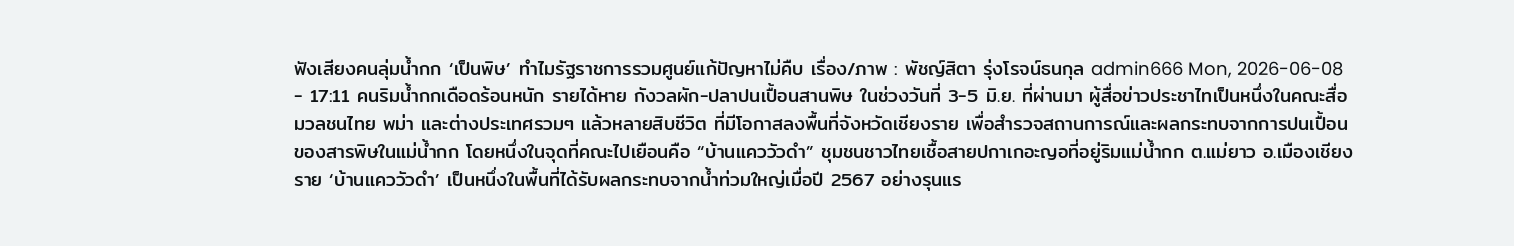ฟังเสียงคนลุ่มน้ำกก ‘เป็นพิษ’ ทำไมรัฐราชการรวมศูนย์แก้ปัญหาไม่คืบ เรื่อง/ภาพ : พัชญ์สิตา รุ่งโรจน์ธนกุล admin666 Mon, 2026-06-08 - 17:11 คนริมน้ำกกเดือดร้อนหนัก รายได้หาย กังวลผัก-ปลาปนเปื้อนสานพิษ ในช่วงวันที่ 3-5 มิ.ย. ที่ผ่านมา ผู้สื่อข่าวประชาไทเป็นหนึ่งในคณะสื่อมวลชนไทย พม่า และต่างประเทศรวมๆ แล้วหลายสิบชีวิต ที่มีโอกาสลงพื้นที่จังหวัดเชียงราย เพื่อสำรวจสถานการณ์และผลกระทบจากการปนเปื้อนของสารพิษในแม่น้ำกก โดยหนึ่งในจุดที่คณะไปเยือนคือ “บ้านแคววัวดำ” ชุมชนชาวไทยเชื้อสายปกาเกอะญอที่อยู่ริมแม่น้ำกก ต.แม่ยาว อ.เมืองเชียงราย ‘บ้านแคววัวดำ’ เป็นหนึ่งในพื้นที่ได้รับผลกระทบจากน้ำท่วมใหญ่เมื่อปี 2567 อย่างรุนแร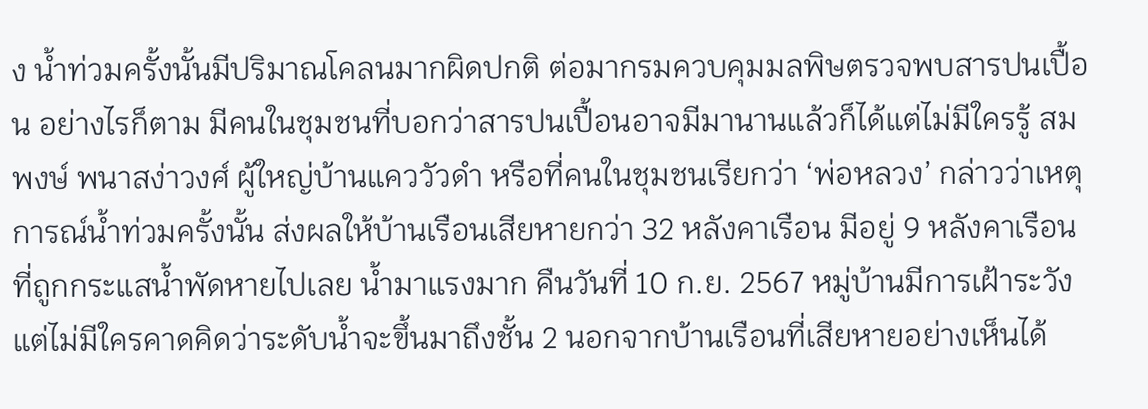ง น้ำท่วมครั้งนั้นมีปริมาณโคลนมากผิดปกติ ต่อมากรมควบคุมมลพิษตรวจพบสารปนเปื้อน อย่างไรก็ตาม มีคนในชุมชนที่บอกว่าสารปนเปื้อนอาจมีมานานแล้วก็ได้แต่ไม่มีใครรู้ สมพงษ์ พนาสง่าวงศ์ ผู้ใหญ่บ้านแคววัวดำ หรือที่คนในชุมชนเรียกว่า ‘พ่อหลวง’ กล่าวว่าเหตุการณ์น้ำท่วมครั้งนั้น ส่งผลให้บ้านเรือนเสียหายกว่า 32 หลังคาเรือน มีอยู่ 9 หลังคาเรือนที่ถูกกระแสน้ำพัดหายไปเลย น้ำมาแรงมาก คืนวันที่ 10 ก.ย. 2567 หมู่บ้านมีการเฝ้าระวัง แต่ไม่มีใครคาดคิดว่าระดับน้ำจะขึ้นมาถึงชั้น 2 นอกจากบ้านเรือนที่เสียหายอย่างเห็นได้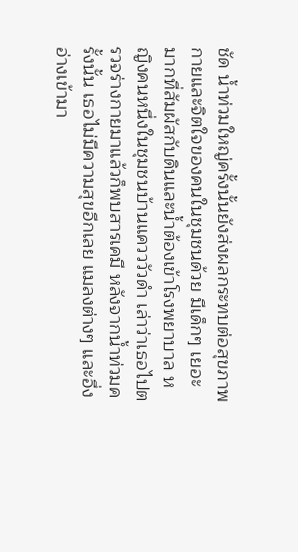ชัด น้ำท่วมใหญ่ครั้งนั้นยังส่งผลกระทบต่อสุขภาพกายและจิตใจของคนในชุมชนด้วย มีเด็กๆ เยอะมากที่สัมผัสกับดินและน้ำต้องเข้าโรงพยาบาล หญิงคนหนึ่งในชุมชนบ้านแควววัวดำ เล่าว่าเธอไปตรวจร่างกายมาแล้วก็พบสารเคมี หลังจากน้ำท่วมครั้งนั้น เธอไม่มีความสุขอีกเลย แมลงต่างๆ และอึ่งอ่างเข้ามา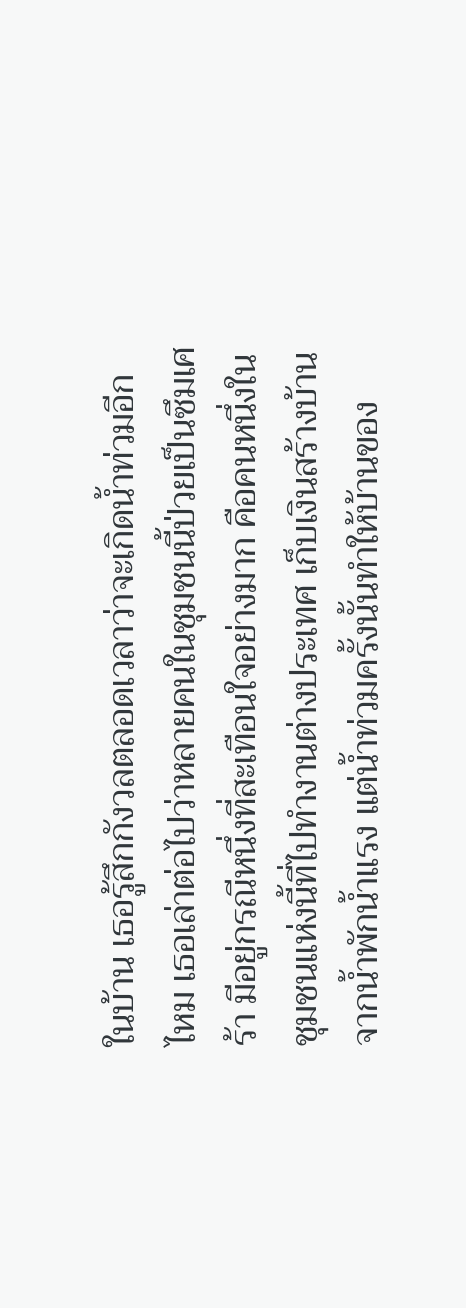ในบ้าน เธอรู้สึกกังวลตลอดเวลาว่าจะเกิดน้ำท่วมอีกไหม เธอเล่าต่อไปว่าหลายคนในชุมชนนี้ป่วยเป็นซึมเศร้า มีอยู่กรณีหนึ่งที่สะเทือนใจอย่างมาก คือคนหนึ่งในชุมชนแห่งนี้ที่ไปทำงานต่างประเทศ เก็บเงินสร้างบ้านจากน้ำพักน้ำแรง แต่น้ำท่วมครั้งนั้นทำให้บ้านของ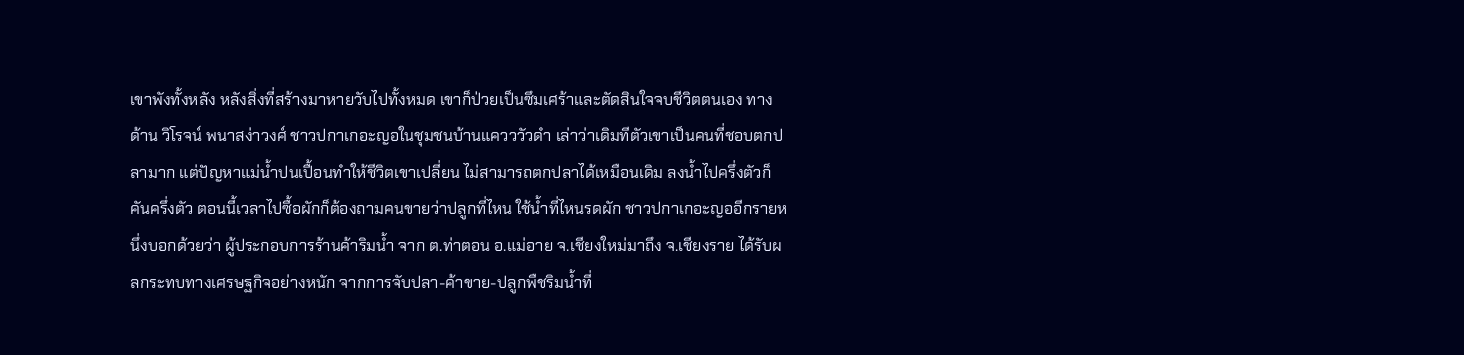เขาพังทั้งหลัง หลังสิ่งที่สร้างมาหายวับไปทั้งหมด เขาก็ป่วยเป็นซึมเศร้าและตัดสินใจจบชีวิตตนเอง ทางด้าน วิโรจน์ พนาสง่าวงศ์ ชาวปกาเกอะญอในชุมชนบ้านแควววัวดำ เล่าว่าเดิมทีตัวเขาเป็นคนที่ชอบตกปลามาก แต่ปัญหาแม่น้ำปนเปื้อนทำให้ชีวิตเขาเปลี่ยน ไม่สามารถตกปลาได้เหมือนเดิม ลงน้ำไปครึ่งตัวก็คันครึ่งตัว ตอนนี้เวลาไปซื้อผักก็ต้องถามคนขายว่าปลูกที่ไหน ใช้น้ำที่ไหนรดผัก ชาวปกาเกอะญออีกรายหนึ่งบอกด้วยว่า ผู้ประกอบการร้านค้าริมน้ำ จาก ต.ท่าตอน อ.แม่อาย จ.เชียงใหม่มาถึง จ.เชียงราย ได้รับผลกระทบทางเศรษฐกิจอย่างหนัก จากการจับปลา-ค้าขาย-ปลูกพืชริมน้ำที่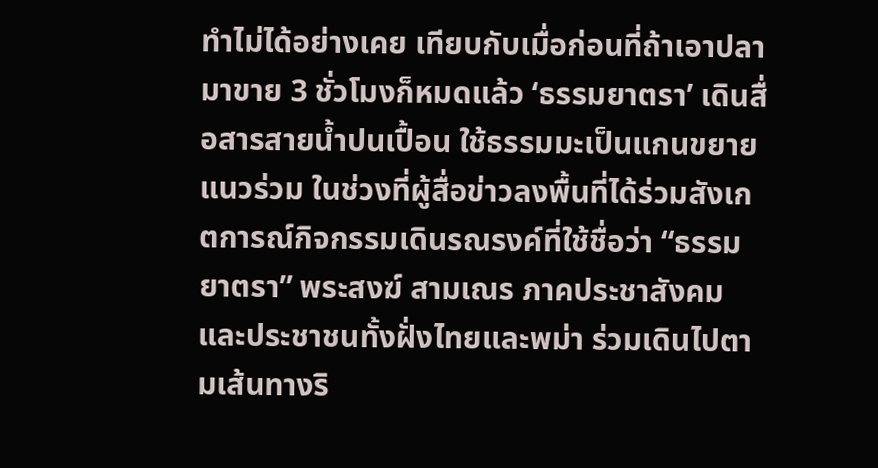ทำไม่ได้อย่างเคย เทียบกับเมื่อก่อนที่ถ้าเอาปลามาขาย 3 ชั่วโมงก็หมดแล้ว ‘ธรรมยาตรา’ เดินสื่อสารสายน้ำปนเปื้อน ใช้ธรรมมะเป็นแกนขยายแนวร่วม ในช่วงที่ผู้สื่อข่าวลงพื้นที่ได้ร่วมสังเกตการณ์กิจกรรมเดินรณรงค์ที่ใช้ชื่อว่า “ธรรมยาตรา” พระสงฆ์ สามเณร ภาคประชาสังคม และประชาชนทั้งฝั่งไทยและพม่า ร่วมเดินไปตามเส้นทางริ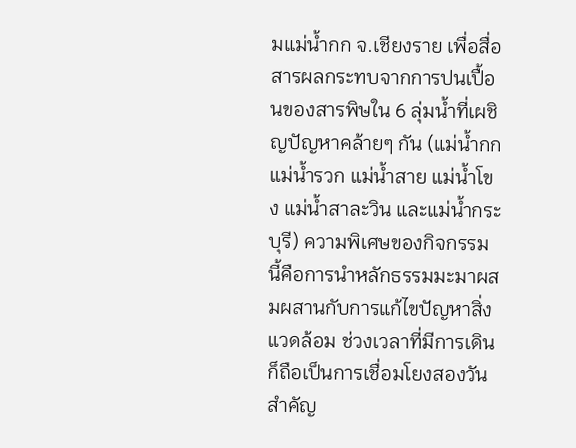มแม่น้ำกก จ.เชียงราย เพื่อสื่อสารผลกระทบจากการปนเปื้อนของสารพิษใน 6 ลุ่มน้ำที่เผชิญปัญหาคล้ายๆ กัน (แม่น้ำกก แม่น้ำรวก แม่น้ำสาย แม่น้ำโขง แม่น้ำสาละวิน และแม่น้ำกระบุรี) ความพิเศษของกิจกรรมนี้คือการนำหลักธรรมมะมาผสมผสานกับการแก้ไขปัญหาสิ่งแวดล้อม ช่วงเวลาที่มีการเดินก็ถือเป็นการเชื่อมโยงสองวันสำคัญ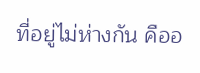ที่อยู่ไม่ห่างกัน คืออ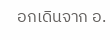อกเดินจาก อ.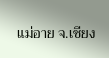แม่อาย จ.เชียง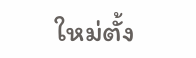ใหม่ตั้ง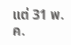แต่ 31 พ.ค.